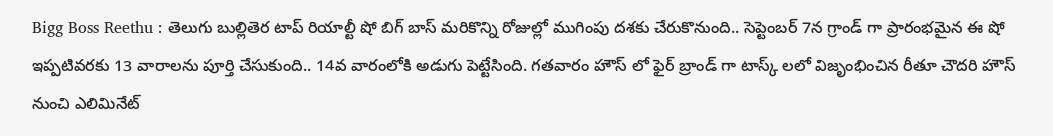Bigg Boss Reethu : తెలుగు బుల్లితెర టాప్ రియాల్టీ షో బిగ్ బాస్ మరికొన్ని రోజుల్లో ముగింపు దశకు చేరుకొనుంది.. సెప్టెంబర్ 7న గ్రాండ్ గా ప్రారంభమైన ఈ షో ఇప్పటివరకు 13 వారాలను పూర్తి చేసుకుంది.. 14వ వారంలోకి అడుగు పెట్టేసింది. గతవారం హౌస్ లో ఫైర్ బ్రాండ్ గా టాస్క్ లలో విజృంభించిన రీతూ చౌదరి హౌస్ నుంచి ఎలిమినేట్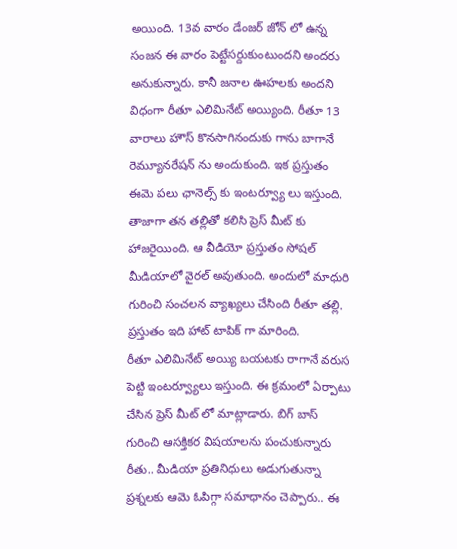అయింది. 13వ వారం డేంజర్ జోన్ లో ఉన్న సంజన ఈ వారం పెట్టేసర్దుకుంటుందని అందరు అనుకున్నారు. కానీ జనాల ఊహలకు అందని విధంగా రీతూ ఎలిమినేట్ అయ్యింది. రీతూ 13 వారాలు హౌస్ కొనసాగినందుకు గాను బాగానే రెమ్యూనరేషన్ ను అందుకుంది. ఇక ప్రస్తుతం ఈమె పలు ఛానెల్స్ కు ఇంటర్వ్యూ లు ఇస్తుంది. తాజాగా తన తల్లితో కలిసి ప్రెస్ మీట్ కు హాజరైయింది. ఆ వీడియో ప్రస్తుతం సోషల్ మీడియాలో వైరల్ అవుతుంది. అందులో మాధురి గురించి సంచలన వ్యాఖ్యలు చేసింది రీతూ తల్లి. ప్రస్తుతం ఇది హాట్ టాపిక్ గా మారింది.
రీతూ ఎలిమినేట్ అయ్యి బయటకు రాగానే వరుస పెట్టి ఇంటర్వ్యూలు ఇస్తుంది. ఈ క్రమంలో ఏర్పాటు చేసిన ప్రెస్ మీట్ లో మాట్లాడారు. బిగ్ బాస్ గురించి ఆసక్తికర విషయాలను పంచుకున్నారు రీతు.. మీడియా ప్రతినిధులు అడుగుతున్నా ప్రశ్నలకు ఆమె ఓపిగ్గా సమాధానం చెప్పారు.. ఈ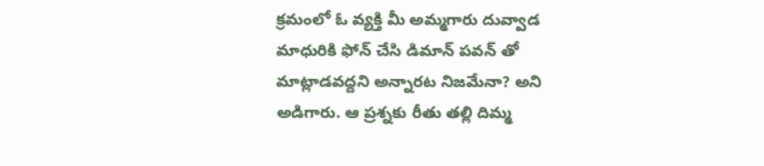క్రమంలో ఓ వ్యక్తి మీ అమ్మగారు దువ్వాడ మాధురికి ఫోన్ చేసి డిమాన్ పవన్ తో మాట్లాడవద్దని అన్నారట నిజమేనా? అని అడిగారు. ఆ ప్రశ్నకు రీతు తల్లి దిమ్మ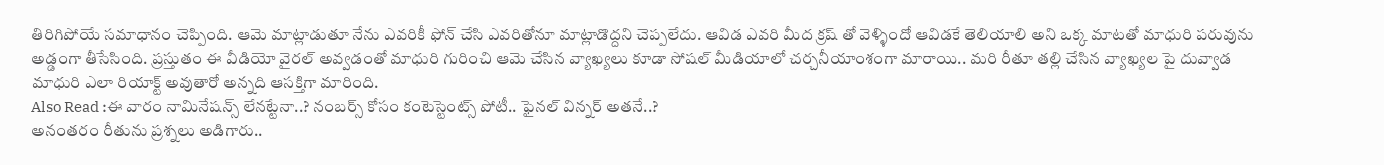తిరిగిపోయే సమాధానం చెప్పింది. ఆమె మాట్లాడుతూ నేను ఎవరికీ ఫోన్ చేసి ఎవరితోనూ మాట్లాడొద్దని చెప్పలేదు. ఆవిడ ఎవరి మీద క్రష్ తో వెళ్ళిందో ఆవిడకే తెలియాలి అని ఒక్క మాటతో మాధురి పరువును అడ్డంగా తీసేసింది. ప్రస్తుతం ఈ వీడియో వైరల్ అవ్వడంతో మాధురి గురించి ఆమె చేసిన వ్యాఖ్యలు కూడా సోషల్ మీడియాలో చర్చనీయాంశంగా మారాయి.. మరి రీతూ తల్లి చేసిన వ్యాఖ్యల పై దువ్వాడ మాధురి ఎలా రియాక్ట్ అవుతారో అన్నది ఆసక్తిగా మారింది.
Also Read :ఈ వారం నామినేషన్స్ లేనట్టేనా..? నంబర్స్ కోసం కంటెస్టెంట్స్ పోటీ.. ఫైనల్ విన్నర్ అతనే..?
అనంతరం రీతును ప్రశ్నలు అడిగారు..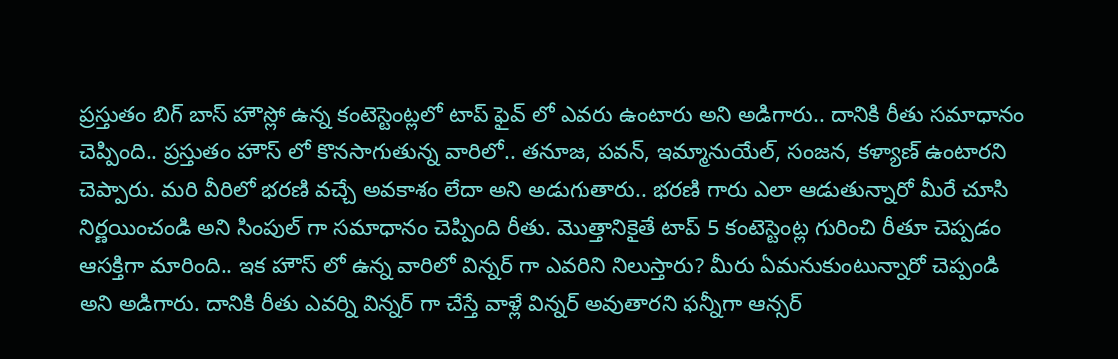ప్రస్తుతం బిగ్ బాస్ హౌస్లో ఉన్న కంటెస్టెంట్లలో టాప్ ఫైవ్ లో ఎవరు ఉంటారు అని అడిగారు.. దానికి రీతు సమాధానం చెప్పింది.. ప్రస్తుతం హౌస్ లో కొనసాగుతున్న వారిలో.. తనూజ, పవన్, ఇమ్మానుయేల్, సంజన, కళ్యాణ్ ఉంటారని చెప్పారు. మరి వీరిలో భరణి వచ్చే అవకాశం లేదా అని అడుగుతారు.. భరణి గారు ఎలా ఆడుతున్నారో మీరే చూసి నిర్ణయించండి అని సింపుల్ గా సమాధానం చెప్పింది రీతు. మొత్తానికైతే టాప్ 5 కంటెస్టెంట్ల గురించి రీతూ చెప్పడం ఆసక్తిగా మారింది.. ఇక హౌస్ లో ఉన్న వారిలో విన్నర్ గా ఎవరిని నిలుస్తారు? మీరు ఏమనుకుంటున్నారో చెప్పండి అని అడిగారు. దానికి రీతు ఎవర్ని విన్నర్ గా చేస్తే వాళ్లే విన్నర్ అవుతారని ఫన్నీగా ఆన్సర్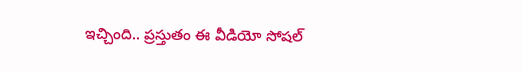ఇచ్చింది.. ప్రస్తుతం ఈ వీడియో సోషల్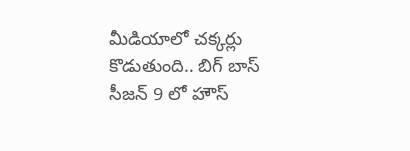మీడియాలో చక్కర్లు కొడుతుంది.. బిగ్ బాస్ సీజన్ 9 లో హౌస్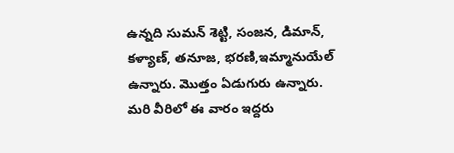ఉన్నది సుమన్ శెట్టి, సంజన, డిమాన్, కళ్యాణ్, తనూజ, భరణి,ఇమ్మానుయేల్ ఉన్నారు. మొత్తం ఏడుగురు ఉన్నారు. మరి వీరిలో ఈ వారం ఇద్దరు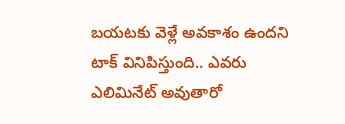బయటకు వెళ్లే అవకాశం ఉందని టాక్ వినిపిస్తుంది.. ఎవరు ఎలిమినేట్ అవుతారో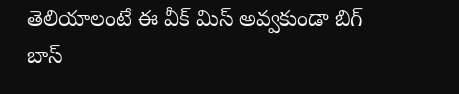తెలియాలంటే ఈ వీక్ మిస్ అవ్వకుండా బిగ్ బాస్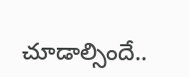చూడాల్సిందే..